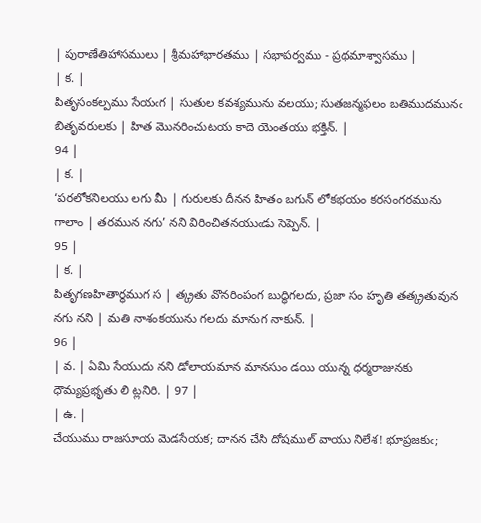| పురాణేతిహాసములు | శ్రీమహాభారతము | సభాపర్వము - ప్రథమాశ్వాసము |
| క. |
పితృసంకల్పము సేయఁగ | సుతుల కవశ్యమును వలయు; సుతజన్మఫలం బతిముదమునఁ బితృవరులకు | హిత మొనరించుటయ కాదె యెంతయు భక్తిన్. |
94 |
| క. |
‘పరలోకనిలయు లగు మీ | గురులకు దీనన హితం బగున్ లోకభయం కరసంగరమును గాలాం | తరమున నగు’ నని విరించితనయుఁడు సెప్పెన్. |
95 |
| క. |
పితృగణహితార్థముగ స | త్క్రతు వొనరింపంగ బుద్ధిగలదు, ప్రజా సం హృతి తత్క్రతువున నగు నని | మతి నాశంకయును గలదు మానుగ నాకున్. |
96 |
| వ. | ఏమి సేయుదు నని డోలాయమాన మానసుం డయి యున్న ధర్మరాజునకు ధౌమ్యప్రభృతు లి ట్లనిరి. | 97 |
| ఉ. |
చేయుము రాజసూయ మెడసేయక; దానన చేసి దోషముల్ వాయు నిలేశ! భూప్రజకుఁ;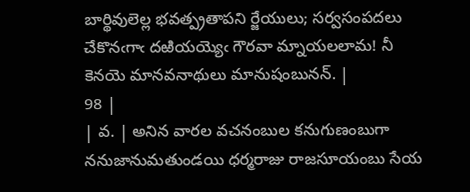బార్థివులెల్ల భవత్ప్రతాపని ర్జేయులు; సర్వసంపదలు చేకొనఁగాఁ దఱియయ్యెఁ గౌరవా మ్నాయలలామ! నీ కెనయె మానవనాథులు మానుషంబునన్. |
98 |
| వ. | అనిన వారల వచనంబుల కనుగుణంబుగా ననుజానుమతుండయి ధర్మరాజు రాజసూయంబు సేయ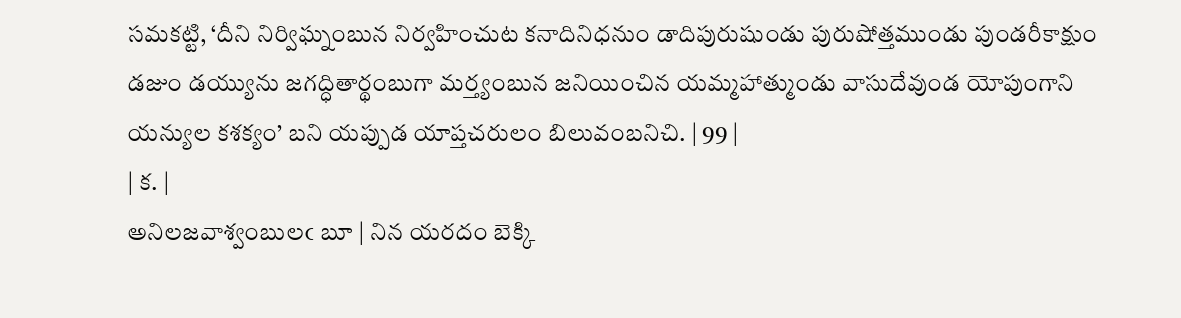సమకట్టి, ‘దీని నిర్విఘ్నంబున నిర్వహించుట కనాదినిధనుం డాదిపురుషుండు పురుషోత్తముండు పుండరీకాక్షుం డజుం డయ్యును జగద్ధితార్థంబుగా మర్త్యంబున జనియించిన యమ్మహాత్ముండు వాసుదేవుండ యోపుంగాని యన్యుల కశక్యం’ బని యప్పుడ యాప్తచరులం బిలువంబనిచి. | 99 |
| క. |
అనిలజవాశ్వంబులఁ బూ | నిన యరదం బెక్కి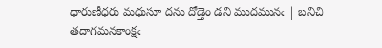ధారుణీధరు మధుసూ దను దోడ్తెం డని ముదమునఁ | బనిచి తదాగమనకాంక్షఁ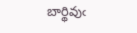బార్థివుఁ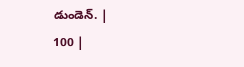డుండెన్. |
100 |